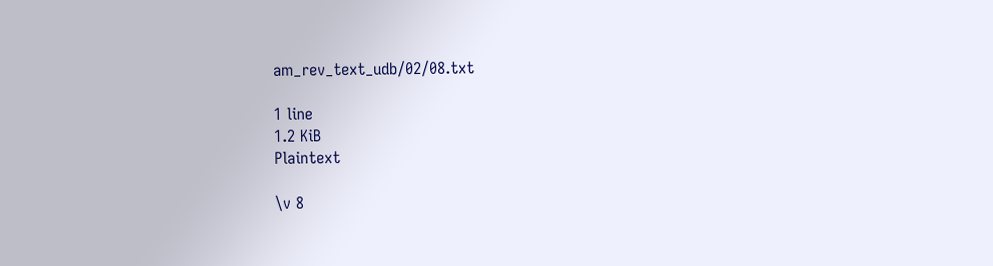am_rev_text_udb/02/08.txt

1 line
1.2 KiB
Plaintext

\v 8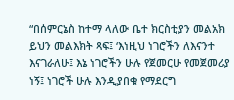“በሰምርኔስ ከተማ ላለው ቤተ ክርስቲያን መልአክ ይህን መልእክት ጻፍ፤ ‘እነዚህ ነገሮችን ለእናንተ እናገራለሁ፤ እኔ ነገሮችን ሁሉ የጀመርሁ የመጀመሪያ ነኝ፤ ነገሮች ሁሉ እንዲያበቁ የማደርግ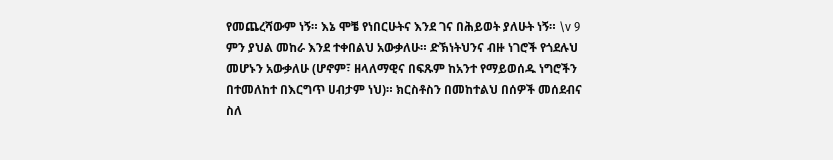የመጨረሻውም ነኝ። እኔ ሞቼ የነበርሁትና እንደ ገና በሕይወት ያለሁት ነኝ። \v 9 ምን ያህል መከራ እንደ ተቀበልህ አውቃለሁ። ድኽነትህንና ብዙ ነገሮች የጎደሉህ መሆኑን አውቃለሁ (ሆኖም፣ ዘላለማዊና በፍጹም ከአንተ የማይወሰዱ ነግሮችን በተመለከተ በእርግጥ ሀብታም ነህ)። ክርስቶስን በመከተልህ በሰዎች መሰደብና ስለ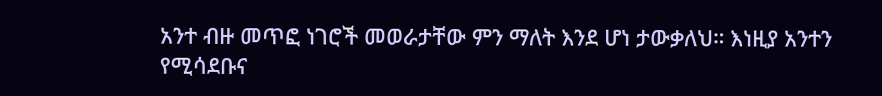አንተ ብዙ መጥፎ ነገሮች መወራታቸው ምን ማለት እንደ ሆነ ታውቃለህ። እነዚያ አንተን የሚሳደቡና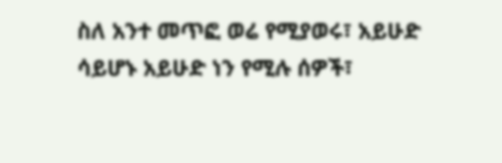ስለ አንተ መጥፎ ወሬ የሚያወሩ፣ አይሁድ ሳይሆኑ አይሁድ ነን የሚሉ ሰዎች፣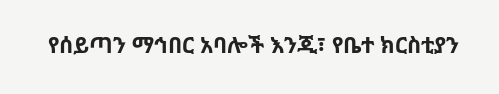የሰይጣን ማኅበር አባሎች እንጂ፣ የቤተ ክርስቲያን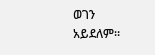ወገን አይደለም።